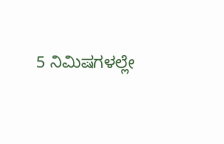5 ನಿಮಿಷಗಳಲ್ಲೇ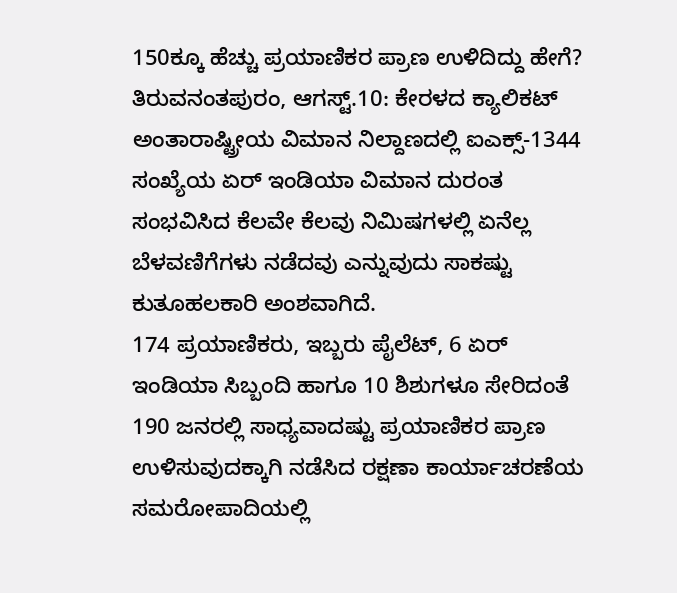150ಕ್ಕೂ ಹೆಚ್ಚು ಪ್ರಯಾಣಿಕರ ಪ್ರಾಣ ಉಳಿದಿದ್ದು ಹೇಗೆ?
ತಿರುವನಂತಪುರಂ, ಆಗಸ್ಟ್.10: ಕೇರಳದ ಕ್ಯಾಲಿಕಟ್ ಅಂತಾರಾಷ್ಟ್ರೀಯ ವಿಮಾನ ನಿಲ್ದಾಣದಲ್ಲಿ ಐಎಕ್ಸ್-1344 ಸಂಖ್ಯೆಯ ಏರ್ ಇಂಡಿಯಾ ವಿಮಾನ ದುರಂತ ಸಂಭವಿಸಿದ ಕೆಲವೇ ಕೆಲವು ನಿಮಿಷಗಳಲ್ಲಿ ಏನೆಲ್ಲ ಬೆಳವಣಿಗೆಗಳು ನಡೆದವು ಎನ್ನುವುದು ಸಾಕಷ್ಟು ಕುತೂಹಲಕಾರಿ ಅಂಶವಾಗಿದೆ.
174 ಪ್ರಯಾಣಿಕರು, ಇಬ್ಬರು ಪೈಲೆಟ್, 6 ಏರ್ ಇಂಡಿಯಾ ಸಿಬ್ಬಂದಿ ಹಾಗೂ 10 ಶಿಶುಗಳೂ ಸೇರಿದಂತೆ 190 ಜನರಲ್ಲಿ ಸಾಧ್ಯವಾದಷ್ಟು ಪ್ರಯಾಣಿಕರ ಪ್ರಾಣ ಉಳಿಸುವುದಕ್ಕಾಗಿ ನಡೆಸಿದ ರಕ್ಷಣಾ ಕಾರ್ಯಾಚರಣೆಯ ಸಮರೋಪಾದಿಯಲ್ಲಿ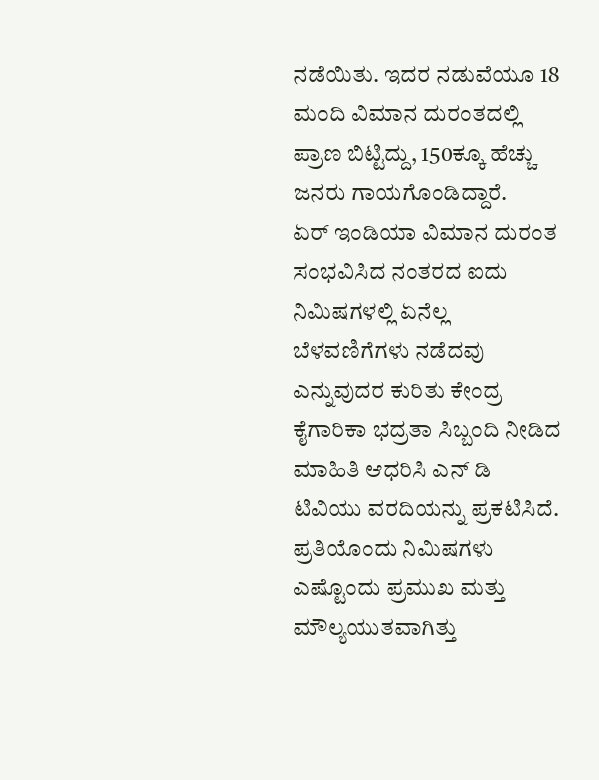ನಡೆಯಿತು. ಇದರ ನಡುವೆಯೂ 18 ಮಂದಿ ವಿಮಾನ ದುರಂತದಲ್ಲಿ ಪ್ರಾಣ ಬಿಟ್ಟಿದ್ದು, 150ಕ್ಕೂ ಹೆಚ್ಚು ಜನರು ಗಾಯಗೊಂಡಿದ್ದಾರೆ.
ಏರ್ ಇಂಡಿಯಾ ವಿಮಾನ ದುರಂತ ಸಂಭವಿಸಿದ ನಂತರದ ಐದು ನಿಮಿಷಗಳಲ್ಲಿ ಏನೆಲ್ಲ ಬೆಳವಣಿಗೆಗಳು ನಡೆದವು ಎನ್ನುವುದರ ಕುರಿತು ಕೇಂದ್ರ ಕೈಗಾರಿಕಾ ಭದ್ರತಾ ಸಿಬ್ಬಂದಿ ನೀಡಿದ ಮಾಹಿತಿ ಆಧರಿಸಿ ಎನ್ ಡಿ ಟಿವಿಯು ವರದಿಯನ್ನು ಪ್ರಕಟಿಸಿದೆ. ಪ್ರತಿಯೊಂದು ನಿಮಿಷಗಳು ಎಷ್ಟೊಂದು ಪ್ರಮುಖ ಮತ್ತು ಮೌಲ್ಯಯುತವಾಗಿತ್ತು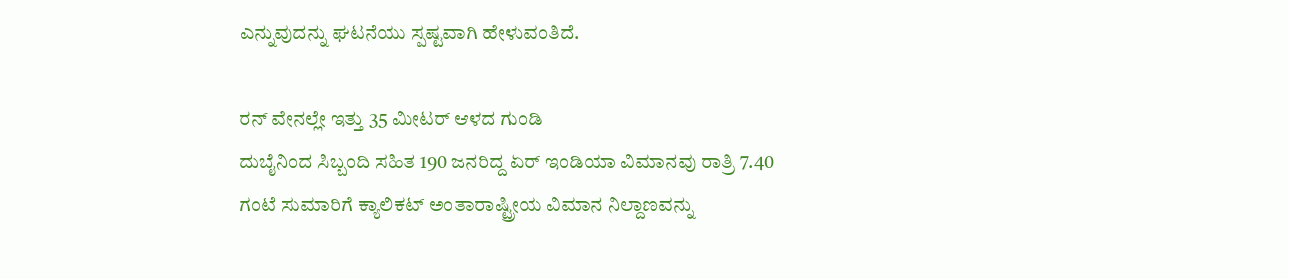ಎನ್ನುವುದನ್ನು ಘಟನೆಯು ಸ್ಪಷ್ಟವಾಗಿ ಹೇಳುವಂತಿದೆ.

ರನ್ ವೇನಲ್ಲೇ ಇತ್ತು 35 ಮೀಟರ್ ಆಳದ ಗುಂಡಿ
ದುಬೈನಿಂದ ಸಿಬ್ಬಂದಿ ಸಹಿತ 190 ಜನರಿದ್ದ ಏರ್ ಇಂಡಿಯಾ ವಿಮಾನವು ರಾತ್ರಿ 7.40 ಗಂಟೆ ಸುಮಾರಿಗೆ ಕ್ಯಾಲಿಕಟ್ ಅಂತಾರಾಷ್ಟ್ರೀಯ ವಿಮಾನ ನಿಲ್ದಾಣವನ್ನು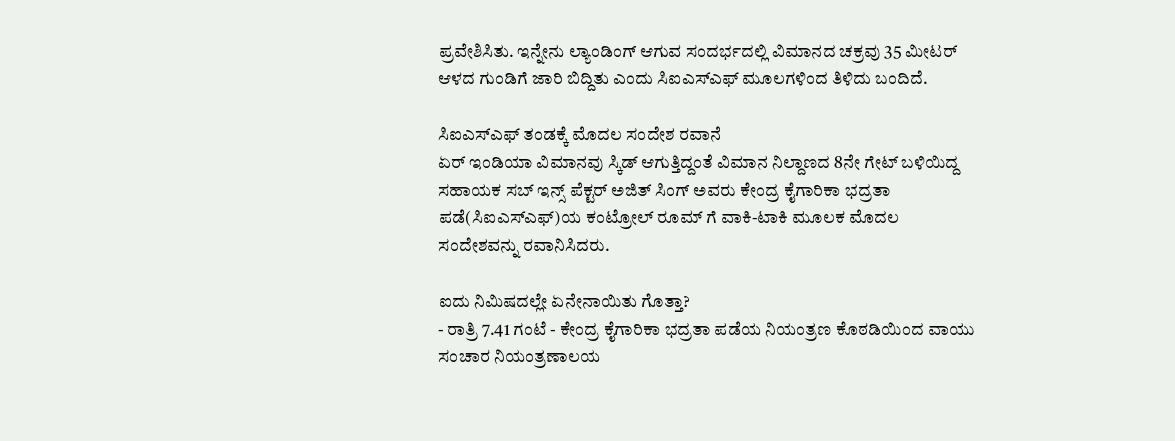ಪ್ರವೇಶಿಸಿತು. ಇನ್ನೇನು ಲ್ಯಾಂಡಿಂಗ್ ಆಗುವ ಸಂದರ್ಭದಲ್ಲಿ ವಿಮಾನದ ಚಕ್ರವು 35 ಮೀಟರ್ ಆಳದ ಗುಂಡಿಗೆ ಜಾರಿ ಬಿದ್ದಿತು ಎಂದು ಸಿಐಎಸ್ಎಫ್ ಮೂಲಗಳಿಂದ ತಿಳಿದು ಬಂದಿದೆ.

ಸಿಐಎಸ್ಎಫ್ ತಂಡಕ್ಕೆ ಮೊದಲ ಸಂದೇಶ ರವಾನೆ
ಏರ್ ಇಂಡಿಯಾ ವಿಮಾನವು ಸ್ಕಿಡ್ ಆಗುತ್ತಿದ್ದಂತೆ ವಿಮಾನ ನಿಲ್ದಾಣದ 8ನೇ ಗೇಟ್ ಬಳಿಯಿದ್ದ ಸಹಾಯಕ ಸಬ್ ಇನ್ಸ್ ಪೆಕ್ಟರ್ ಅಜಿತ್ ಸಿಂಗ್ ಅವರು ಕೇಂದ್ರ ಕೈಗಾರಿಕಾ ಭದ್ರತಾ ಪಡೆ(ಸಿಐಎಸ್ಎಫ್)ಯ ಕಂಟ್ರೋಲ್ ರೂಮ್ ಗೆ ವಾಕಿ-ಟಾಕಿ ಮೂಲಕ ಮೊದಲ ಸಂದೇಶವನ್ನು ರವಾನಿಸಿದರು.

ಐದು ನಿಮಿಷದಲ್ಲೇ ಏನೇನಾಯಿತು ಗೊತ್ತಾ?
- ರಾತ್ರಿ 7.41 ಗಂಟೆ - ಕೇಂದ್ರ ಕೈಗಾರಿಕಾ ಭದ್ರತಾ ಪಡೆಯ ನಿಯಂತ್ರಣ ಕೊಠಡಿಯಿಂದ ವಾಯು ಸಂಚಾರ ನಿಯಂತ್ರಣಾಲಯ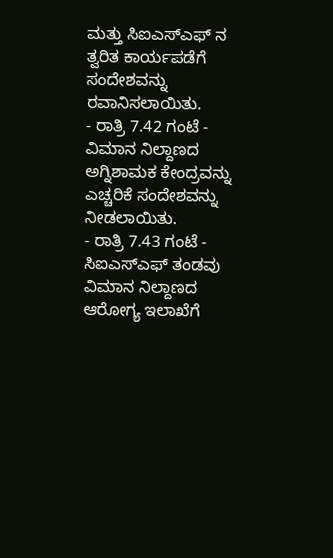ಮತ್ತು ಸಿಐಎಸ್ಎಫ್ ನ ತ್ವರಿತ ಕಾರ್ಯಪಡೆಗೆ ಸಂದೇಶವನ್ನು ರವಾನಿಸಲಾಯಿತು.
- ರಾತ್ರಿ 7.42 ಗಂಟೆ - ವಿಮಾನ ನಿಲ್ದಾಣದ ಅಗ್ನಿಶಾಮಕ ಕೇಂದ್ರವನ್ನು ಎಚ್ಚರಿಕೆ ಸಂದೇಶವನ್ನು ನೀಡಲಾಯಿತು.
- ರಾತ್ರಿ 7.43 ಗಂಟೆ - ಸಿಐಎಸ್ಎಫ್ ತಂಡವು ವಿಮಾನ ನಿಲ್ದಾಣದ ಆರೋಗ್ಯ ಇಲಾಖೆಗೆ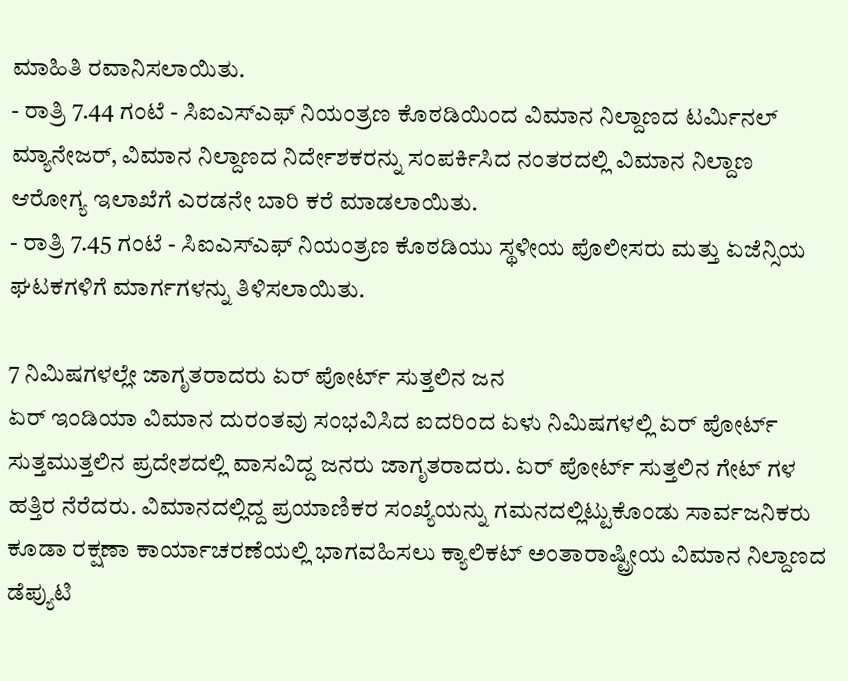ಮಾಹಿತಿ ರವಾನಿಸಲಾಯಿತು.
- ರಾತ್ರಿ 7.44 ಗಂಟೆ - ಸಿಐಎಸ್ಎಫ್ ನಿಯಂತ್ರಣ ಕೊಠಡಿಯಿಂದ ವಿಮಾನ ನಿಲ್ದಾಣದ ಟರ್ಮಿನಲ್ ಮ್ಯಾನೇಜರ್, ವಿಮಾನ ನಿಲ್ದಾಣದ ನಿರ್ದೇಶಕರನ್ನು ಸಂಪರ್ಕಿಸಿದ ನಂತರದಲ್ಲಿ ವಿಮಾನ ನಿಲ್ದಾಣ ಆರೋಗ್ಯ ಇಲಾಖೆಗೆ ಎರಡನೇ ಬಾರಿ ಕರೆ ಮಾಡಲಾಯಿತು.
- ರಾತ್ರಿ 7.45 ಗಂಟೆ - ಸಿಐಎಸ್ಎಫ್ ನಿಯಂತ್ರಣ ಕೊಠಡಿಯು ಸ್ಥಳೀಯ ಪೊಲೀಸರು ಮತ್ತು ಏಜೆನ್ಸಿಯ ಘಟಕಗಳಿಗೆ ಮಾರ್ಗಗಳನ್ನು ತಿಳಿಸಲಾಯಿತು.

7 ನಿಮಿಷಗಳಲ್ಲೇ ಜಾಗೃತರಾದರು ಏರ್ ಪೋರ್ಟ್ ಸುತ್ತಲಿನ ಜನ
ಏರ್ ಇಂಡಿಯಾ ವಿಮಾನ ದುರಂತವು ಸಂಭವಿಸಿದ ಐದರಿಂದ ಏಳು ನಿಮಿಷಗಳಲ್ಲಿ ಏರ್ ಪೋರ್ಟ್ ಸುತ್ತಮುತ್ತಲಿನ ಪ್ರದೇಶದಲ್ಲಿ ವಾಸವಿದ್ದ ಜನರು ಜಾಗೃತರಾದರು. ಏರ್ ಪೋರ್ಟ್ ಸುತ್ತಲಿನ ಗೇಟ್ ಗಳ ಹತ್ತಿರ ನೆರೆದರು. ವಿಮಾನದಲ್ಲಿದ್ದ ಪ್ರಯಾಣಿಕರ ಸಂಖ್ಯೆಯನ್ನು ಗಮನದಲ್ಲಿಟ್ಟುಕೊಂಡು ಸಾರ್ವಜನಿಕರು ಕೂಡಾ ರಕ್ಷಣಾ ಕಾರ್ಯಾಚರಣೆಯಲ್ಲಿ ಭಾಗವಹಿಸಲು ಕ್ಯಾಲಿಕಟ್ ಅಂತಾರಾಷ್ಟ್ರೀಯ ವಿಮಾನ ನಿಲ್ದಾಣದ ಡೆಪ್ಯುಟಿ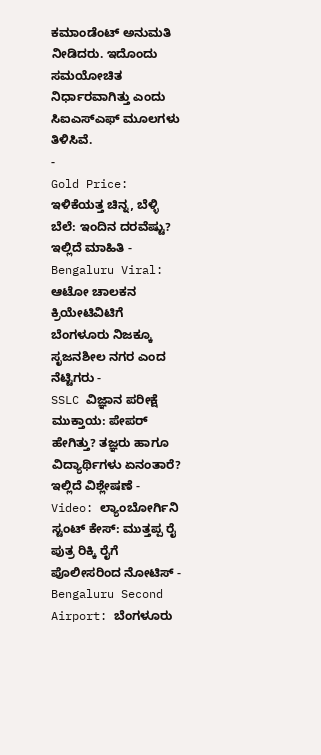ಕಮಾಂಡೆಂಟ್ ಅನುಮತಿ ನೀಡಿದರು. ಇದೊಂದು ಸಮಯೋಚಿತ ನಿರ್ಧಾರವಾಗಿತ್ತು ಎಂದು ಸಿಐಎಸ್ಎಫ್ ಮೂಲಗಳು ತಿಳಿಸಿವೆ.
-
Gold Price: ಇಳಿಕೆಯತ್ತ ಚಿನ್ನ, ಬೆಳ್ಳಿ ಬೆಲೆ: ಇಂದಿನ ದರವೆಷ್ಟು? ಇಲ್ಲಿದೆ ಮಾಹಿತಿ -
Bengaluru Viral: ಆಟೋ ಚಾಲಕನ ಕ್ರಿಯೇಟಿವಿಟಿಗೆ ಬೆಂಗಳೂರು ನಿಜಕ್ಕೂ ಸೃಜನಶೀಲ ನಗರ ಎಂದ ನೆಟ್ಟಿಗರು -
SSLC ವಿಜ್ಞಾನ ಪರೀಕ್ಷೆ ಮುಕ್ತಾಯ: ಪೇಪರ್ ಹೇಗಿತ್ತು? ತಜ್ಞರು ಹಾಗೂ ವಿದ್ಯಾರ್ಥಿಗಳು ಏನಂತಾರೆ? ಇಲ್ಲಿದೆ ವಿಶ್ಲೇಷಣೆ -
Video: ಲ್ಯಾಂಬೋರ್ಗಿನಿ ಸ್ಟಂಟ್ ಕೇಸ್: ಮುತ್ತಪ್ಪ ರೈ ಪುತ್ರ ರಿಕ್ಕಿ ರೈಗೆ ಪೊಲೀಸರಿಂದ ನೋಟಿಸ್ -
Bengaluru Second Airport: ಬೆಂಗಳೂರು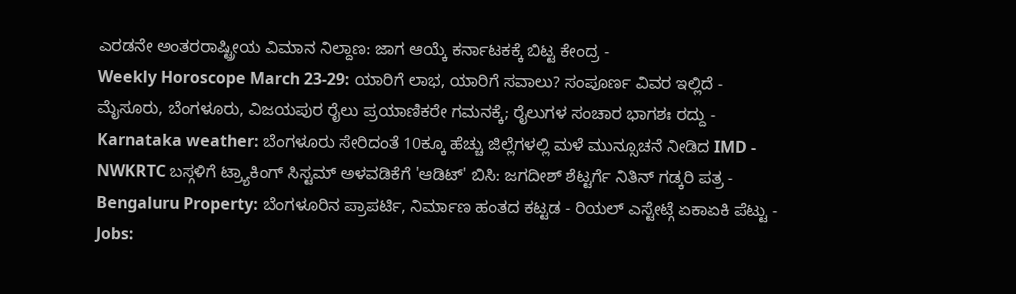ಎರಡನೇ ಅಂತರರಾಷ್ಟ್ರೀಯ ವಿಮಾನ ನಿಲ್ದಾಣ: ಜಾಗ ಆಯ್ಕೆ ಕರ್ನಾಟಕಕ್ಕೆ ಬಿಟ್ಟ ಕೇಂದ್ರ -
Weekly Horoscope March 23-29: ಯಾರಿಗೆ ಲಾಭ, ಯಾರಿಗೆ ಸವಾಲು? ಸಂಪೂರ್ಣ ವಿವರ ಇಲ್ಲಿದೆ -
ಮೈಸೂರು, ಬೆಂಗಳೂರು, ವಿಜಯಪುರ ರೈಲು ಪ್ರಯಾಣಿಕರೇ ಗಮನಕ್ಕೆ; ರೈಲುಗಳ ಸಂಚಾರ ಭಾಗಶಃ ರದ್ದು -
Karnataka weather: ಬೆಂಗಳೂರು ಸೇರಿದಂತೆ 10ಕ್ಕೂ ಹೆಚ್ಚು ಜಿಲ್ಲೆಗಳಲ್ಲಿ ಮಳೆ ಮುನ್ಸೂಚನೆ ನೀಡಿದ IMD -
NWKRTC ಬಸ್ಗಳಿಗೆ ಟ್ರ್ಯಾಕಿಂಗ್ ಸಿಸ್ಟಮ್ ಅಳವಡಿಕೆಗೆ 'ಆಡಿಟ್' ಬಿಸಿ: ಜಗದೀಶ್ ಶೆಟ್ಟರ್ಗೆ ನಿತಿನ್ ಗಡ್ಕರಿ ಪತ್ರ -
Bengaluru Property: ಬೆಂಗಳೂರಿನ ಪ್ರಾಪರ್ಟಿ, ನಿರ್ಮಾಣ ಹಂತದ ಕಟ್ಟಡ - ರಿಯಲ್ ಎಸ್ಟೇಟ್ಗೆ ಏಕಾಏಕಿ ಪೆಟ್ಟು -
Jobs: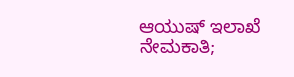ಆಯುಷ್ ಇಲಾಖೆ ನೇಮಕಾತಿ;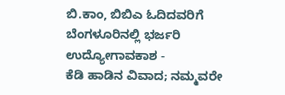ಬಿ.ಕಾಂ, ಬಿಬಿಎ ಓದಿದವರಿಗೆ ಬೆಂಗಳೂರಿನಲ್ಲಿ ಭರ್ಜರಿ ಉದ್ಯೋಗಾವಕಾಶ -
ಕೆಡಿ ಹಾಡಿನ ವಿವಾದ; ನಮ್ಮವರೇ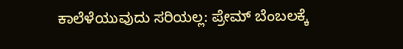ಕಾಲೆಳೆಯುವುದು ಸರಿಯಲ್ಲ: ಪ್ರೇಮ್ ಬೆಂಬಲಕ್ಕೆ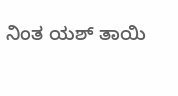ನಿಂತ ಯಶ್ ತಾಯಿ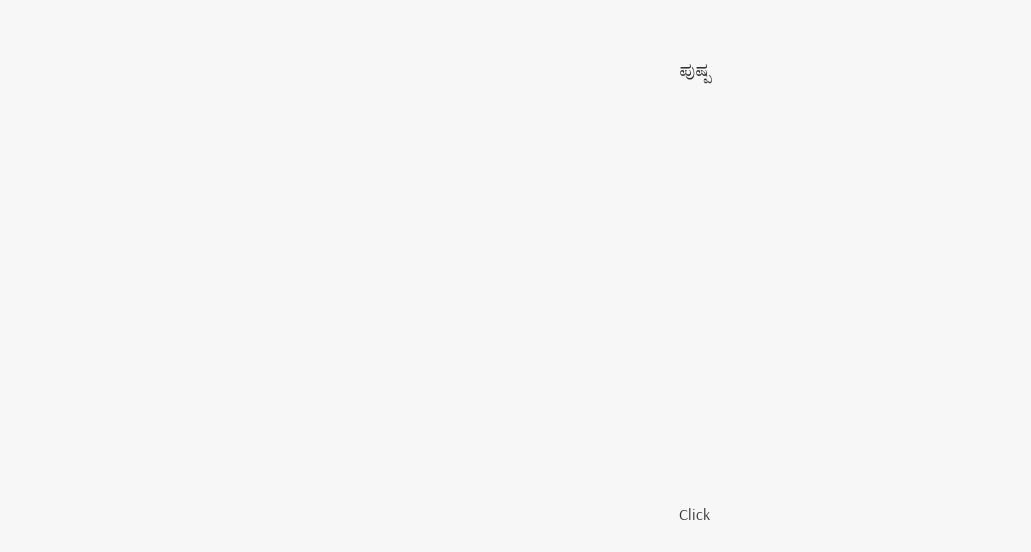ಪುಷ್ಪ












Click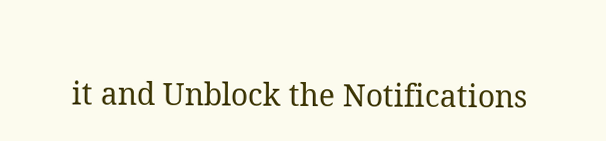it and Unblock the Notifications